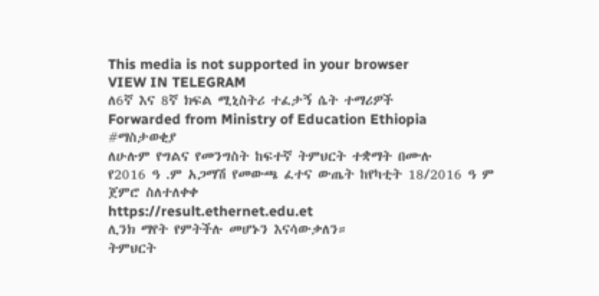This media is not supported in your browser
VIEW IN TELEGRAM
ለ6ኛ እና 8ኛ ክፍል ሚኒስትሪ ተፈታኝ ሴት ተማሪዎች
Forwarded from Ministry of Education Ethiopia
#ማስታወቂያ
ለሁሉም የግልና የመንግስት ከፍተኛ ትምህርት ተቋማት በሙሉ
የ2016 ዓ .ም አጋማሽ የመውጫ ፈተና ውጤት ከየካቲት 18/2016 ዓ ም ጀምሮ ስለተለቀቀ
https://result.ethernet.edu.et
ሊንክ ማየት የምትችሉ መሆኑን እናሳውቃለን።
ትምህርት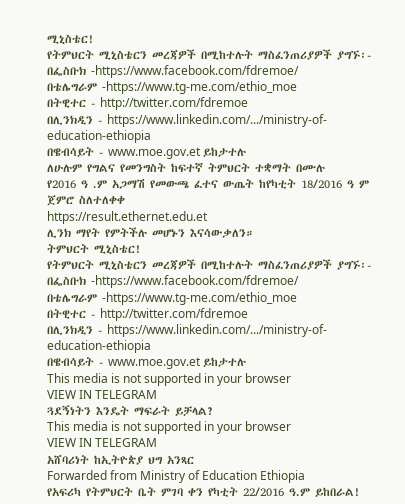ሚኒስቴር!
የትምህርት ሚኒስቴርን መረጃዎች በሚከተሉት ማስፈንጠሪያዎች ያግኙ፡-
በፌስቡክ -https://www.facebook.com/fdremoe/
በቴሌግራም -https://www.tg-me.com/ethio_moe
በትዊተር - http://twitter.com/fdremoe
በሊንክዲን - https://www.linkedin.com/.../ministry-of-education-ethiopia
በዌብሳይት - www.moe.gov.et ይከታተሉ
ለሁሉም የግልና የመንግስት ከፍተኛ ትምህርት ተቋማት በሙሉ
የ2016 ዓ .ም አጋማሽ የመውጫ ፈተና ውጤት ከየካቲት 18/2016 ዓ ም ጀምሮ ስለተለቀቀ
https://result.ethernet.edu.et
ሊንክ ማየት የምትችሉ መሆኑን እናሳውቃለን።
ትምህርት ሚኒስቴር!
የትምህርት ሚኒስቴርን መረጃዎች በሚከተሉት ማስፈንጠሪያዎች ያግኙ፡-
በፌስቡክ -https://www.facebook.com/fdremoe/
በቴሌግራም -https://www.tg-me.com/ethio_moe
በትዊተር - http://twitter.com/fdremoe
በሊንክዲን - https://www.linkedin.com/.../ministry-of-education-ethiopia
በዌብሳይት - www.moe.gov.et ይከታተሉ
This media is not supported in your browser
VIEW IN TELEGRAM
ጓደኝነትን እንዴት ማፍራት ይቻላል?
This media is not supported in your browser
VIEW IN TELEGRAM
አሸባሪነት ከኢትዮጵያ ህግ አንጻር
Forwarded from Ministry of Education Ethiopia
የአፍሪካ የትምህርት ቤት ምገባ ቀን የካቲት 22/2016 ዓ.ም ይከበራል!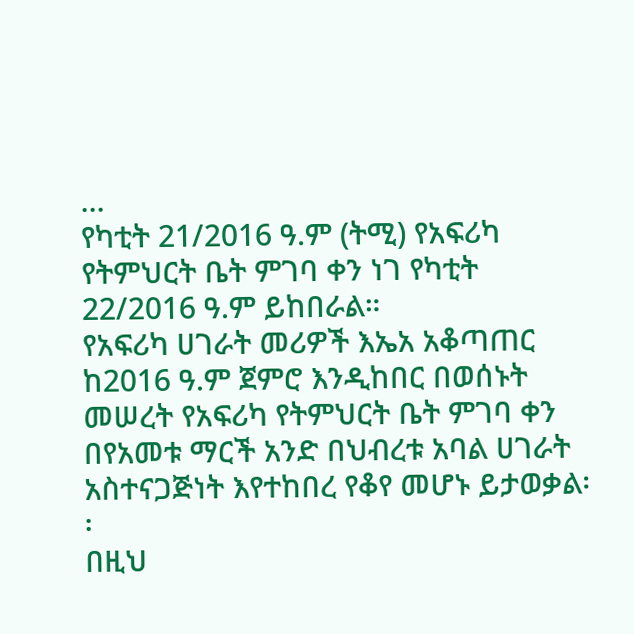...
የካቲት 21/2016 ዓ.ም (ትሚ) የአፍሪካ የትምህርት ቤት ምገባ ቀን ነገ የካቲት 22/2016 ዓ.ም ይከበራል።
የአፍሪካ ሀገራት መሪዎች እኤአ አቆጣጠር ከ2016 ዓ.ም ጀምሮ እንዲከበር በወሰኑት መሠረት የአፍሪካ የትምህርት ቤት ምገባ ቀን በየአመቱ ማርች አንድ በህብረቱ አባል ሀገራት አስተናጋጅነት እየተከበረ የቆየ መሆኑ ይታወቃል፡፡
በዚህ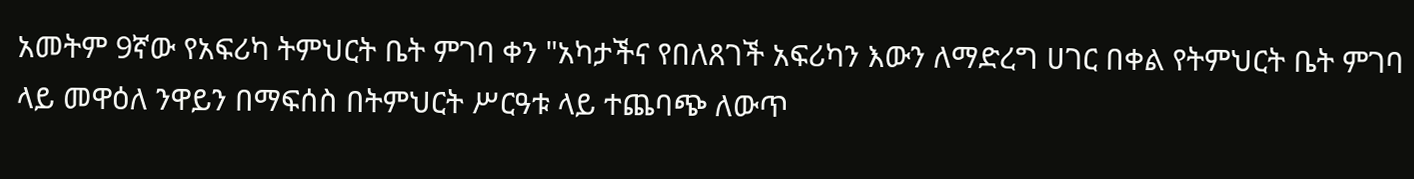አመትም 9ኛው የአፍሪካ ትምህርት ቤት ምገባ ቀን "አካታችና የበለጸገች አፍሪካን እውን ለማድረግ ሀገር በቀል የትምህርት ቤት ምገባ ላይ መዋዕለ ንዋይን በማፍሰስ በትምህርት ሥርዓቱ ላይ ተጨባጭ ለውጥ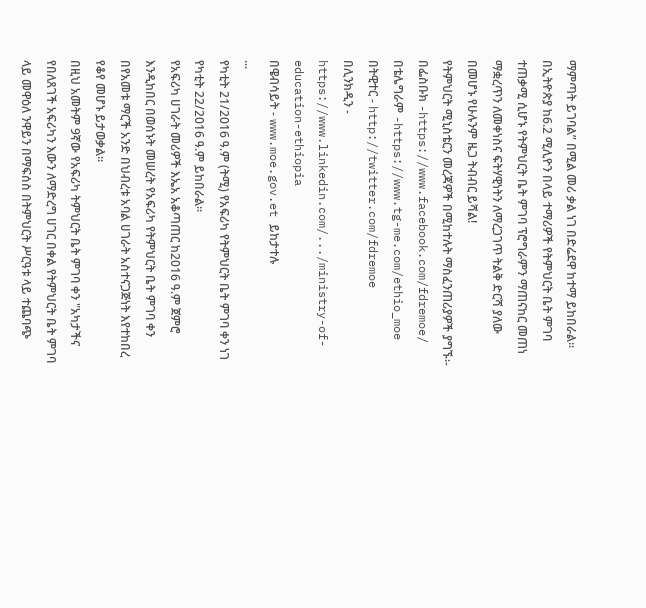ማምጣት ይገባል” በሚል መሪ ቃል ነገ በድሬደዋ ከተማ ይከበራል፡፡
በኢትዮጵያ ከ6.2 ሚሊዮን በላይ ተማሪዎች የትምህርት ቤት ምገባ ተጠቃሚ ሲሆኑ የትምህርት ቤት ምገባ ፕሮግራምን ማጠናከር መጠነ ማቋረጥን ለመቀነስና ፍትሃዊነትን ለማረጋገጥ ትልቅ ድርሻ ያለው በመሆኑ የሁሉንም ዜጋ ትብብር ይሻል!
የትምህርት ሚኒስቴርን መረጃዎች በሚከተሉት ማስፈንጠሪያዎች ያግኙ፡-
በፌስቡክ -https://www.facebook.com/fdremoe/
በቴሌግራም -https://www.tg-me.com/ethio_moe
በትዊተር - http://twitter.com/fdremoe
በሊንክዲን - https://www.linkedin.com/.../ministry-of-education-ethiopia
በዌብሳይት - www.moe.gov.et ይከታተሉ
...
የካቲት 21/2016 ዓ.ም (ትሚ) የአፍሪካ የትምህርት ቤት ምገባ ቀን ነገ የካቲት 22/2016 ዓ.ም ይከበራል።
የአፍሪካ ሀገራት መሪዎች እኤአ አቆጣጠር ከ2016 ዓ.ም ጀምሮ እንዲከበር በወሰኑት መሠረት የአፍሪካ የትምህርት ቤት ምገባ ቀን በየአመቱ ማርች አንድ በህብረቱ አባል ሀገራት አስተናጋጅነት እየተከበረ የቆየ መሆኑ ይታወቃል፡፡
በዚህ አመትም 9ኛው የአፍሪካ ትምህርት ቤት ምገባ ቀን "አካታችና የበለጸገች አፍሪካን እውን ለማድረግ ሀገር በቀል የትምህርት ቤት ምገባ ላይ መዋዕለ ንዋይን በማፍሰስ በትምህርት ሥርዓቱ ላይ ተጨባጭ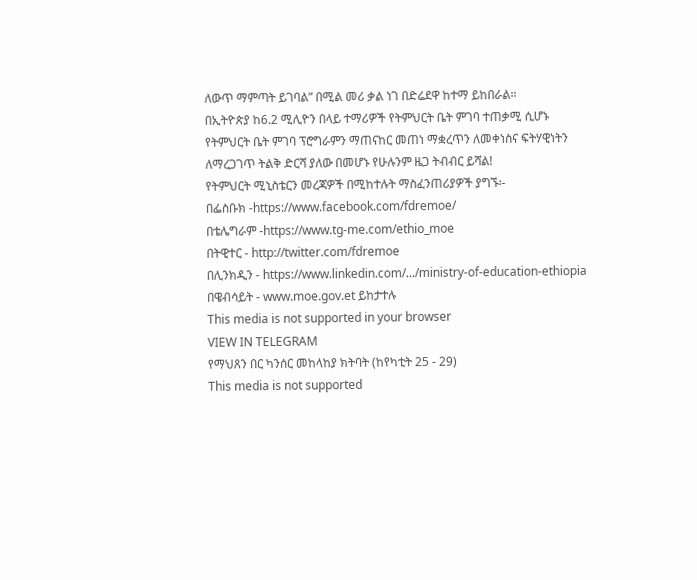ለውጥ ማምጣት ይገባል” በሚል መሪ ቃል ነገ በድሬደዋ ከተማ ይከበራል፡፡
በኢትዮጵያ ከ6.2 ሚሊዮን በላይ ተማሪዎች የትምህርት ቤት ምገባ ተጠቃሚ ሲሆኑ የትምህርት ቤት ምገባ ፕሮግራምን ማጠናከር መጠነ ማቋረጥን ለመቀነስና ፍትሃዊነትን ለማረጋገጥ ትልቅ ድርሻ ያለው በመሆኑ የሁሉንም ዜጋ ትብብር ይሻል!
የትምህርት ሚኒስቴርን መረጃዎች በሚከተሉት ማስፈንጠሪያዎች ያግኙ፡-
በፌስቡክ -https://www.facebook.com/fdremoe/
በቴሌግራም -https://www.tg-me.com/ethio_moe
በትዊተር - http://twitter.com/fdremoe
በሊንክዲን - https://www.linkedin.com/.../ministry-of-education-ethiopia
በዌብሳይት - www.moe.gov.et ይከታተሉ
This media is not supported in your browser
VIEW IN TELEGRAM
የማህጸን በር ካንሰር መከላከያ ክትባት (ከየካቲት 25 - 29)
This media is not supported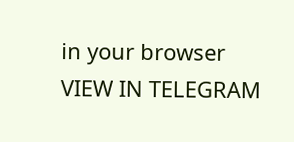in your browser
VIEW IN TELEGRAM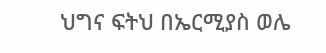ህግና ፍትህ በኤርሚያስ ወሌ